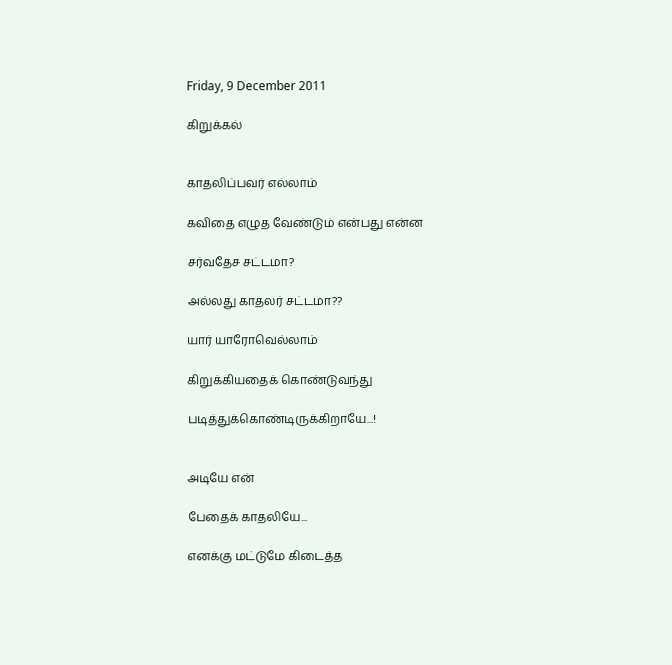Friday, 9 December 2011

கிறுக்கல்


காதலிப்பவர் எல்லாம்

கவிதை எழுத வேண்டும் என்பது என்ன

சர்வதேச சட்டமா?

அல்லது காதலர் சட்டமா??

யார் யாரோவெல்லாம்

கிறுக்கியதைக் கொண்டுவந்து

படித்துக்கொண்டிருக்கிறாயே...!


அடியே என்

பேதைக் காதலியே...

எனக்கு மட்டுமே கிடைத்த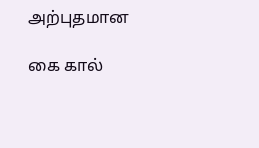அற்புதமான

கை கால்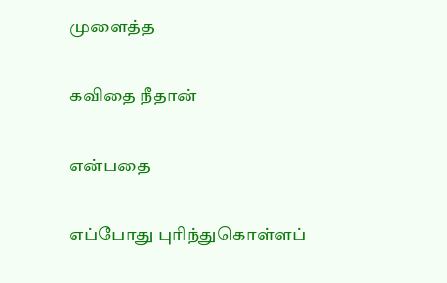முளைத்த

கவிதை நீதான்

என்பதை

எப்போது புரிந்துகொள்ளப்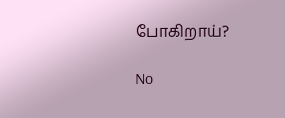போகிறாய்?

No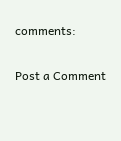comments:

Post a Comment